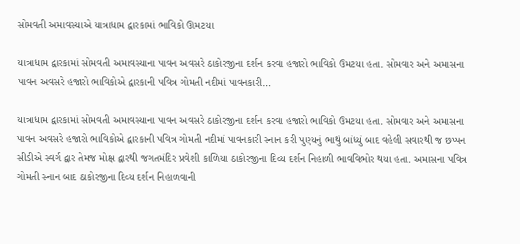સોમવતી અમાવસ્યાએ યાત્રાધામ દ્વારકામાં ભાવિકો ઊમટયા

યાત્રાધામ દ્વારકામાં સોમવતી અમાવસ્યાના પાવન અવસરે ઠાકોરજીના દર્શન કરવા હજારો ભાવિકો ઉમટયા હતા. સોમવાર અને અમાસના પાવન અવસરે હજારો ભાવિકોએ દ્વારકાની પવિત્ર ગોમતી નદીમાં પાવનકારી…

યાત્રાધામ દ્વારકામાં સોમવતી અમાવસ્યાના પાવન અવસરે ઠાકોરજીના દર્શન કરવા હજારો ભાવિકો ઉમટયા હતા. સોમવાર અને અમાસના પાવન અવસરે હજારો ભાવિકોએ દ્વારકાની પવિત્ર ગોમતી નદીમાં પાવનકારી સ્નાન કરી પુણ્યનું ભાથું બાંધ્યું બાદ વહેલી સવારથી જ છપ્પન સીડીએ સ્વર્ગ દ્વાર તેમજ મોક્ષ દ્વારથી જગતમંદિર પ્રવેશી કાળિયા ઠાકોરજીના દિવ્ય દર્શન નિહાળી ભાવવિભોર થયા હતા. અમાસના પવિત્ર ગોમતી સ્નાન બાદ ઠાકોરજીના દિવ્ય દર્શન નિહાળવાની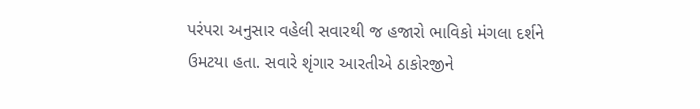પરંપરા અનુસાર વહેલી સવારથી જ હજારો ભાવિકો મંગલા દર્શને ઉમટયા હતા. સવારે શૃંગાર આરતીએ ઠાકોરજીને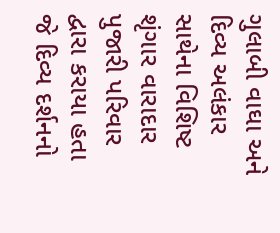ગુલાબી વાઘા અને દિવ્ય અલંકાર સાથેના વિશિષ્ટ શૃંગાર વારાદાર પુજારી પરિવાર દ્વારા કરાયા હતા જે દિવ્ય દર્શનનો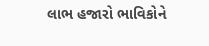લાભ હજારો ભાવિકોને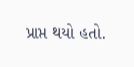પ્રાપ્ત થયો હતો.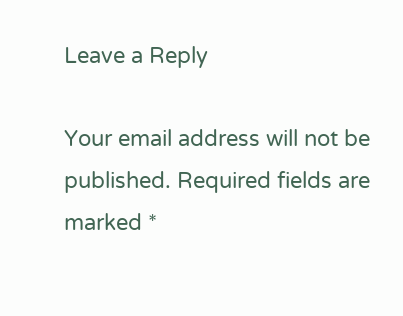Leave a Reply

Your email address will not be published. Required fields are marked *